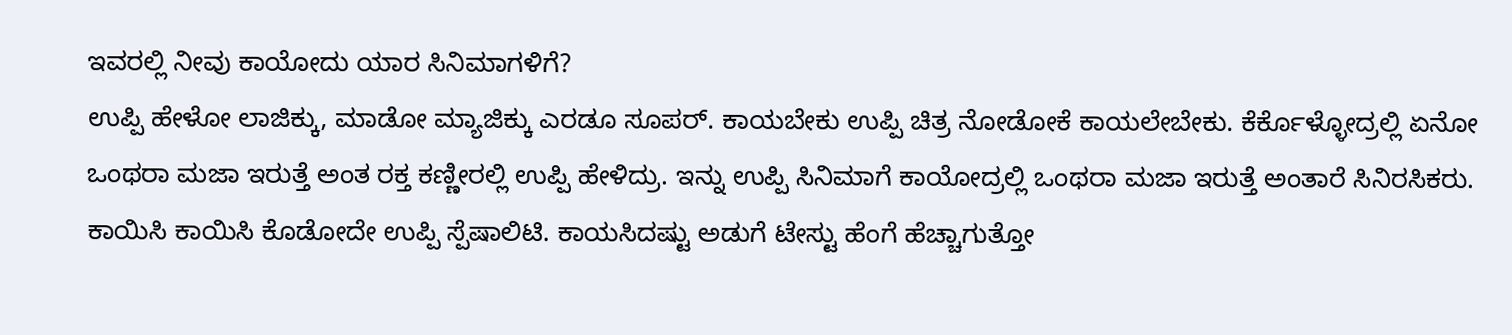ಇವರಲ್ಲಿ ನೀವು ಕಾಯೋದು ಯಾರ ಸಿನಿಮಾಗಳಿಗೆ?
ಉಪ್ಪಿ ಹೇಳೋ ಲಾಜಿಕ್ಕು, ಮಾಡೋ ಮ್ಯಾಜಿಕ್ಕು ಎರಡೂ ಸೂಪರ್. ಕಾಯಬೇಕು ಉಪ್ಪಿ ಚಿತ್ರ ನೋಡೋಕೆ ಕಾಯಲೇಬೇಕು. ಕೆರ್ಕೊಳ್ಳೋದ್ರಲ್ಲಿ ಏನೋ ಒಂಥರಾ ಮಜಾ ಇರುತ್ತೆ ಅಂತ ರಕ್ತ ಕಣ್ಣೀರಲ್ಲಿ ಉಪ್ಪಿ ಹೇಳಿದ್ರು. ಇನ್ನು ಉಪ್ಪಿ ಸಿನಿಮಾಗೆ ಕಾಯೋದ್ರಲ್ಲಿ ಒಂಥರಾ ಮಜಾ ಇರುತ್ತೆ ಅಂತಾರೆ ಸಿನಿರಸಿಕರು.
ಕಾಯಿಸಿ ಕಾಯಿಸಿ ಕೊಡೋದೇ ಉಪ್ಪಿ ಸ್ಪೆಷಾಲಿಟಿ. ಕಾಯಸಿದಷ್ಟು ಅಡುಗೆ ಟೇಸ್ಟು ಹೆಂಗೆ ಹೆಚ್ಚಾಗುತ್ತೋ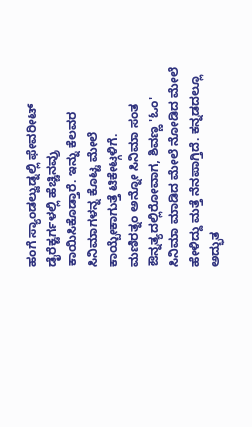ಹಂಗೆ ಸ್ಯಾಂಡಲ್ವುಡ್ನಲ್ಲಿ ಫೇವರೀಟ್ ಡೈರೆಕ್ಟರ್ಗಳಲ್ಲಿ ಹೆಚ್ಚಿನವ್ರು ಕಾಯಿಸಿಕೊಡ್ತಾರೆ. ಇನ್ನು ಕೆಲವರ ಸಿನಿಮಾಗಳನ್ನ ಕೊಟ್ಟ ಮೇಲೆ ಕಾಯ್ಬೇಕಾಗುತ್ತೆ ಟಿಕೇಟ್ಗಳಿಗೆ.
ಮಣಿರತ್ನಂ ಅನ್ನೋ ಸಿನಿಮಾ ಸಂತ ಔನ್ನತ್ಯದಲ್ಲಿರೋವಾಗ, ಶಿವಣ್ಣ 'ಓಂ' ಸಿನಿಮಾ ಮಾಡಿದ ಮೇಲೆ ನೋಡಿದ ಮೇಲೆ ಹೇಳಿದ್ದು ಮತ್ತೆ ನೆನಪಾಗ್ತಿದೆ. ಕನ್ನಡದಲ್ಲೂ ಅದ್ಭುತ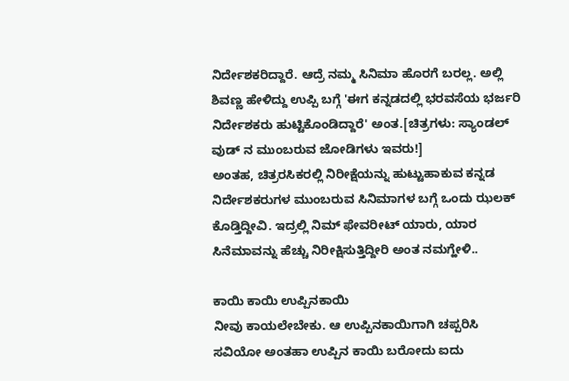ನಿರ್ದೇಶಕರಿದ್ದಾರೆ. ಆದ್ರೆ ನಮ್ಮ ಸಿನಿಮಾ ಹೊರಗೆ ಬರಲ್ಲ. ಅಲ್ಲಿ ಶಿವಣ್ಣ ಹೇಳಿದ್ದು ಉಪ್ಪಿ ಬಗ್ಗೆ 'ಈಗ ಕನ್ನಡದಲ್ಲಿ ಭರವಸೆಯ ಭರ್ಜರಿ ನಿರ್ದೇಶಕರು ಹುಟ್ಟಿಕೊಂಡಿದ್ದಾರೆ' ಅಂತ.[ಚಿತ್ರಗಳು: ಸ್ಯಾಂಡಲ್ ವುಡ್ ನ ಮುಂಬರುವ ಜೋಡಿಗಳು ಇವರು!]
ಅಂತಹ, ಚಿತ್ರರಸಿಕರಲ್ಲಿ ನಿರೀಕ್ಷೆಯನ್ನು ಹುಟ್ಟುಹಾಕುವ ಕನ್ನಡ ನಿರ್ದೇಶಕರುಗಳ ಮುಂಬರುವ ಸಿನಿಮಾಗಳ ಬಗ್ಗೆ ಒಂದು ಝಲಕ್ ಕೊಡ್ತಿದ್ದೀವಿ. ಇದ್ರಲ್ಲಿ ನಿಮ್ ಫೇವರೀಟ್ ಯಾರು, ಯಾರ ಸಿನೆಮಾವನ್ನು ಹೆಚ್ಚು ನಿರೀಕ್ಷಿಸುತ್ತಿದ್ದೀರಿ ಅಂತ ನಮಗ್ಹೇಳಿ..

ಕಾಯಿ ಕಾಯಿ ಉಪ್ಪಿನಕಾಯಿ
ನೀವು ಕಾಯಲೇಬೇಕು. ಆ ಉಪ್ಪಿನಕಾಯಿಗಾಗಿ ಚಪ್ಪರಿಸಿ ಸವಿಯೋ ಅಂತಹಾ ಉಪ್ಪಿನ ಕಾಯಿ ಬರೋದು ಐದು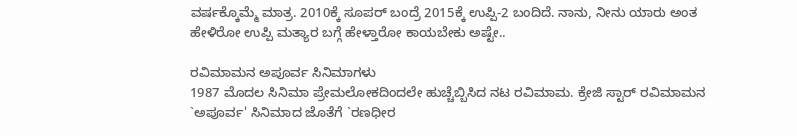ವರ್ಷಕ್ಕೊಮ್ಮೆ ಮಾತ್ರ. 2010ಕ್ಕೆ ಸೂಪರ್ ಬಂದ್ರೆ 2015ಕ್ಕೆ ಉಪ್ಪಿ-2 ಬಂದಿದೆ. ನಾನು, ನೀನು ಯಾರು ಅಂತ ಹೇಳಿರೋ ಉಪ್ಪಿ ಮತ್ಯಾರ ಬಗ್ಗೆ ಹೇಳ್ತಾರೋ ಕಾಯಬೇಕು ಅಷ್ಟೇ..

ರವಿಮಾಮನ ಅಪೂರ್ವ ಸಿನಿಮಾಗಳು
1987 ಮೊದಲ ಸಿನಿಮಾ ಪ್ರೇಮಲೋಕದಿಂದಲೇ ಹುಚ್ಚೆಬ್ಬಿಸಿದ ನಟ ರವಿಮಾಮ. ಕ್ರೇಜಿ ಸ್ಟಾರ್ ರವಿಮಾಮನ `ಅಪೂರ್ವ' ಸಿನಿಮಾದ ಜೊತೆಗೆ `ರಣಧೀರ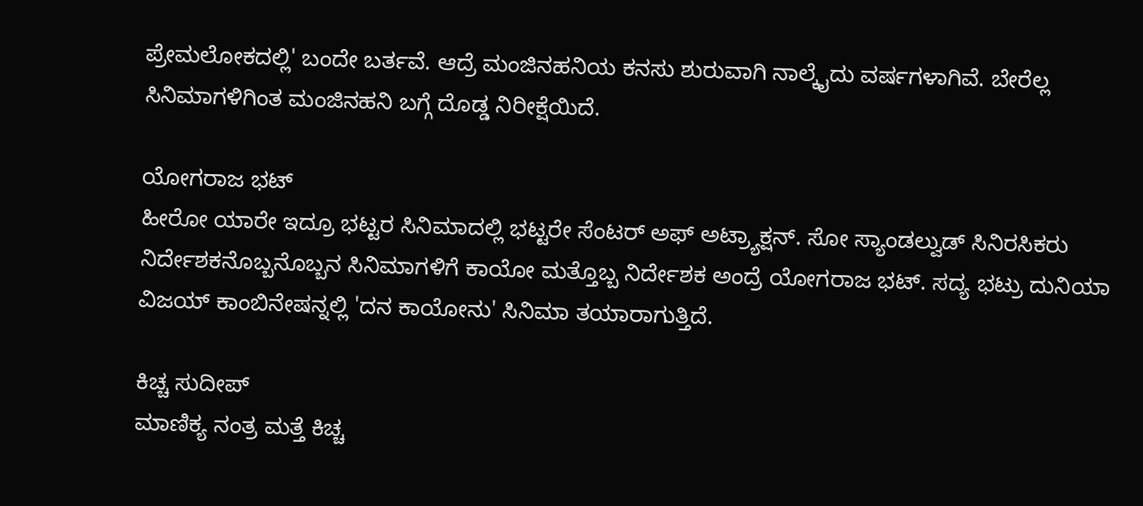ಪ್ರೇಮಲೋಕದಲ್ಲಿ' ಬಂದೇ ಬರ್ತವೆ. ಆದ್ರೆ ಮಂಜಿನಹನಿಯ ಕನಸು ಶುರುವಾಗಿ ನಾಲ್ಕೈದು ವರ್ಷಗಳಾಗಿವೆ. ಬೇರೆಲ್ಲ ಸಿನಿಮಾಗಳಿಗಿಂತ ಮಂಜಿನಹನಿ ಬಗ್ಗೆ ದೊಡ್ಡ ನಿರೀಕ್ಷೆಯಿದೆ.

ಯೋಗರಾಜ ಭಟ್
ಹೀರೋ ಯಾರೇ ಇದ್ರೂ ಭಟ್ಟರ ಸಿನಿಮಾದಲ್ಲಿ ಭಟ್ಟರೇ ಸೆಂಟರ್ ಅಫ್ ಅಟ್ರ್ಯಾಕ್ಷನ್. ಸೋ ಸ್ಯಾಂಡಲ್ವುಡ್ ಸಿನಿರಸಿಕರು ನಿರ್ದೇಶಕನೊಬ್ಬನೊಬ್ಬನ ಸಿನಿಮಾಗಳಿಗೆ ಕಾಯೋ ಮತ್ತೊಬ್ಬ ನಿರ್ದೇಶಕ ಅಂದ್ರೆ ಯೋಗರಾಜ ಭಟ್. ಸದ್ಯ ಭಟ್ರು ದುನಿಯಾ ವಿಜಯ್ ಕಾಂಬಿನೇಷನ್ನಲ್ಲಿ 'ದನ ಕಾಯೋನು' ಸಿನಿಮಾ ತಯಾರಾಗುತ್ತಿದೆ.

ಕಿಚ್ಚ ಸುದೀಪ್
ಮಾಣಿಕ್ಯ ನಂತ್ರ ಮತ್ತೆ ಕಿಚ್ಚ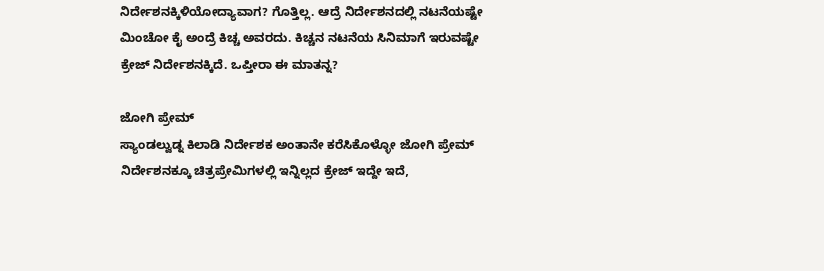ನಿರ್ದೇಶನಕ್ಕಿಳಿಯೋದ್ಯಾವಾಗ? ಗೊತ್ತಿಲ್ಲ. ಆದ್ರೆ ನಿರ್ದೇಶನದಲ್ಲಿ ನಟನೆಯಷ್ಟೇ ಮಿಂಚೋ ಕೈ ಅಂದ್ರೆ ಕಿಚ್ಚ ಅವರದು. ಕಿಚ್ಚನ ನಟನೆಯ ಸಿನಿಮಾಗೆ ಇರುವಷ್ಟೇ ಕ್ರೇಜ್ ನಿರ್ದೇಶನಕ್ಕಿದೆ. ಒಪ್ತೀರಾ ಈ ಮಾತನ್ನ?

ಜೋಗಿ ಪ್ರೇಮ್
ಸ್ಯಾಂಡಲ್ವುಡ್ನ ಕಿಲಾಡಿ ನಿರ್ದೇಶಕ ಅಂತಾನೇ ಕರೆಸಿಕೊಳ್ಳೋ ಜೋಗಿ ಪ್ರೇಮ್ ನಿರ್ದೇಶನಕ್ಕೂ ಚಿತ್ರಪ್ರೇಮಿಗಳಲ್ಲಿ ಇನ್ನಿಲ್ಲದ ಕ್ರೇಜ್ ಇದ್ದೇ ಇದೆ,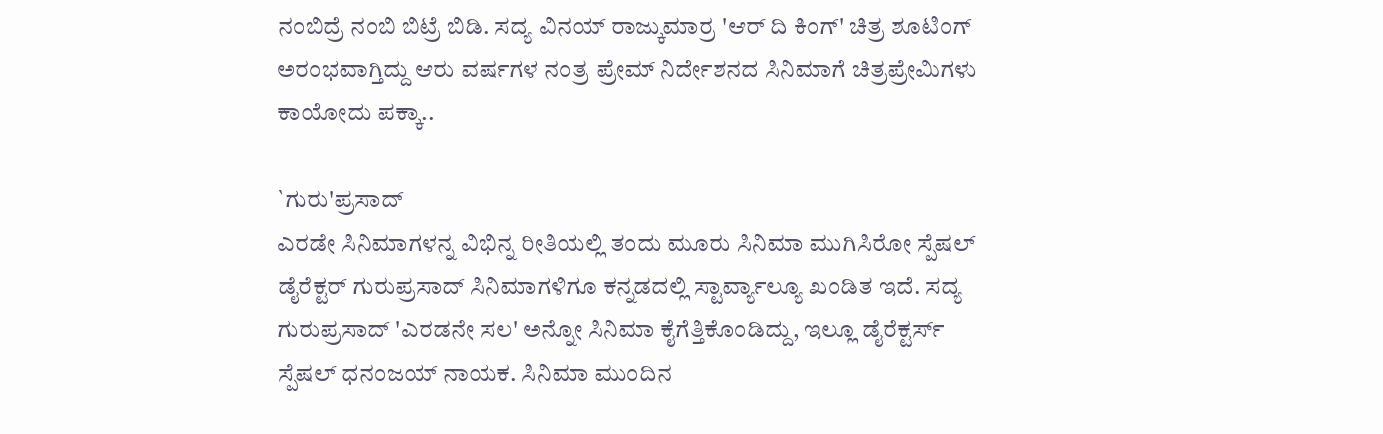ನಂಬಿದ್ರೆ ನಂಬಿ ಬಿಟ್ರೆ ಬಿಡಿ. ಸದ್ಯ ವಿನಯ್ ರಾಜ್ಕುಮಾರ್ರ 'ಆರ್ ದಿ ಕಿಂಗ್' ಚಿತ್ರ ಶೂಟಿಂಗ್ ಅರಂಭವಾಗ್ತಿದ್ದು ಆರು ವರ್ಷಗಳ ನಂತ್ರ ಪ್ರೇಮ್ ನಿರ್ದೇಶನದ ಸಿನಿಮಾಗೆ ಚಿತ್ರಪ್ರೇಮಿಗಳು ಕಾಯೋದು ಪಕ್ಕಾ..

`ಗುರು'ಪ್ರಸಾದ್
ಎರಡೇ ಸಿನಿಮಾಗಳನ್ನ ವಿಭಿನ್ನ ರೀತಿಯಲ್ಲಿ ತಂದು ಮೂರು ಸಿನಿಮಾ ಮುಗಿಸಿರೋ ಸ್ಪೆಷಲ್ ಡೈರೆಕ್ಟರ್ ಗುರುಪ್ರಸಾದ್ ಸಿನಿಮಾಗಳಿಗೂ ಕನ್ನಡದಲ್ಲಿ ಸ್ಟಾರ್ವ್ಯಾಲ್ಯೂ ಖಂಡಿತ ಇದೆ. ಸದ್ಯ ಗುರುಪ್ರಸಾದ್ 'ಎರಡನೇ ಸಲ' ಅನ್ನೋ ಸಿನಿಮಾ ಕೈಗೆತ್ತಿಕೊಂಡಿದ್ದು, ಇಲ್ಲೂ ಡೈರೆಕ್ಟರ್ಸ್ ಸ್ಪೆಷಲ್ ಧನಂಜಯ್ ನಾಯಕ. ಸಿನಿಮಾ ಮುಂದಿನ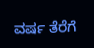ವರ್ಷ ತೆರೆಗೆ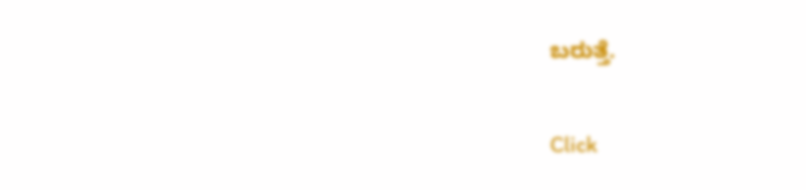ಬರುತ್ತೆ.


Click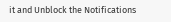it and Unblock the Notifications